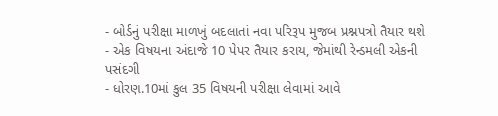- બોર્ડનું પરીક્ષા માળખું બદલાતાં નવા પરિરૂપ મુજબ પ્રશ્નપત્રો તૈયાર થશે
- એક વિષયના અંદાજે 10 પેપર તૈયાર કરાય, જેમાંથી રેન્ડમલી એકની પસંદગી
- ધોરણ.10માં કુલ 35 વિષયની પરીક્ષા લેવામાં આવે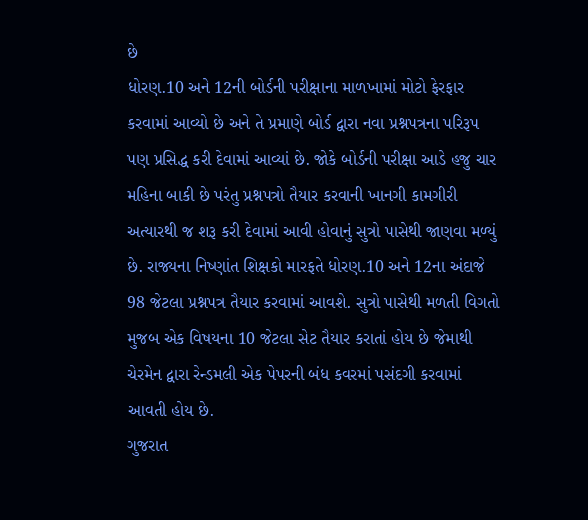છે
ધોરણ.10 અને 12ની બોર્ડની પરીક્ષાના માળખામાં મોટો ફેરફાર કરવામાં આવ્યો છે અને તે પ્રમાણે બોર્ડ દ્વારા નવા પ્રશ્નપત્રના પરિરૂપ પણ પ્રસિદ્ધ કરી દેવામાં આવ્યાં છે. જોકે બોર્ડની પરીક્ષા આડે હજુ ચાર મહિના બાકી છે પરંતુ પ્રશ્નપત્રો તૈયાર કરવાની ખાનગી કામગીરી અત્યારથી જ શરૂ કરી દેવામાં આવી હોવાનું સુત્રો પાસેથી જાણવા મળ્યું છે. રાજ્યના નિષ્ણાંત શિક્ષકો મારફતે ધોરણ.10 અને 12ના અંદાજે 98 જેટલા પ્રશ્નપત્ર તૈયાર કરવામાં આવશે. સુત્રો પાસેથી મળતી વિગતો મુજબ એક વિષયના 10 જેટલા સેટ તૈયાર કરાતાં હોય છે જેમાથી ચેરમેન દ્વારા રેન્ડમલી એક પેપરની બંધ કવરમાં પસંદગી કરવામાં આવતી હોય છે.
ગુજરાત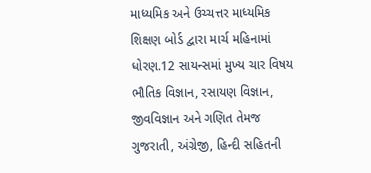માધ્યમિક અને ઉચ્ચત્તર માધ્યમિક શિક્ષણ બોર્ડ દ્વારા માર્ચ મહિનામાં ધોરણ.12 સાયન્સમાં મુખ્ય ચાર વિષય ભૌતિક વિજ્ઞાન, રસાયણ વિજ્ઞાન, જીવવિજ્ઞાન અને ગણિત તેમજ ગુજરાતી, અંગ્રેજી, હિન્દી સહિતની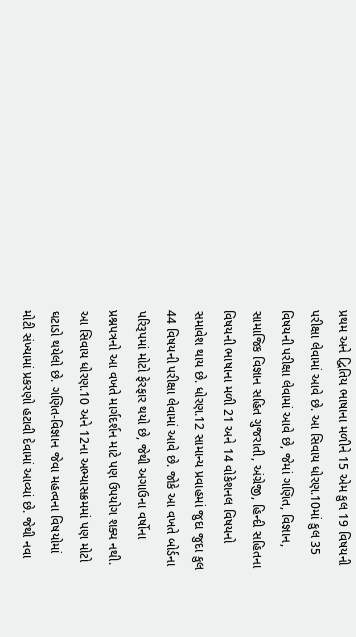પ્રથમ અને દ્વિતિય ભાષાના મળીને 15 એમ કુલ 19 વિષયની પરીક્ષા લેવામાં આવે છે. આ સિવાય ધોરણ.10માં કુલ 35 વિષયની પરીક્ષા લેવામાં આવે છે, જેમાં ગણિત, વિજ્ઞાન, સામાજિક વિજ્ઞાન સહિત ગુજરાતી, અંગ્રેજી, હિન્દી સહિતના વિષયની ભાષાના મળી 21 અને 14 વોકેશનલ વિષયનો સમાવેશ થાય છે. ધોરણ.12 સામાન્ય પ્રવાહમાં જુદા જુદા કુલ 44 વિષયની પરીક્ષા લેવામાં આવે છે. જોકે આ વખતે બોર્ડના પરિરૂપમાં મોટો ફેરફાર થયો છે, જેથી અગાઉના વર્ષોના પ્રશ્નપત્રનો આ વખતે માર્ગદર્શન માટે પણ ઉપયોગ શક્ય નથી. આ સિવાય ધોરણ.10 અને 12ના અભ્યાસક્રમમાં પણ મોટો ઘટાડો થયેલો છે. ગણિત-વિજ્ઞાન જેવા મહત્વના વિષયોમાં મોટી સંખ્યામાં પ્રકરણો હટાવી દેવામાં આવ્યાં છે. જેથી નવા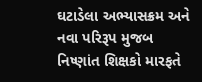ઘટાડેલા અભ્યાસક્રમ અને નવા પરિરૂપ મુજબ નિષ્ણાંત શિક્ષકો મારફતે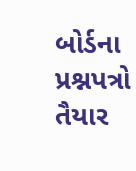બોર્ડના પ્રશ્નપત્રો તૈયાર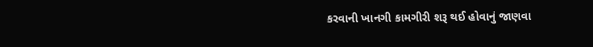કરવાની ખાનગી કામગીરી શરૂ થઈ હોવાનું જાણવા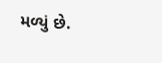મળ્યું છે.